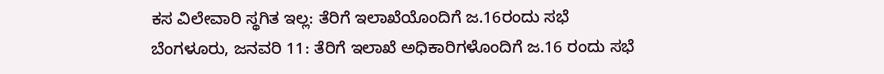ಕಸ ವಿಲೇವಾರಿ ಸ್ಥಗಿತ ಇಲ್ಲ: ತೆರಿಗೆ ಇಲಾಖೆಯೊಂದಿಗೆ ಜ.16ರಂದು ಸಭೆ
ಬೆಂಗಳೂರು, ಜನವರಿ 11: ತೆರಿಗೆ ಇಲಾಖೆ ಅಧಿಕಾರಿಗಳೊಂದಿಗೆ ಜ.16 ರಂದು ಸಭೆ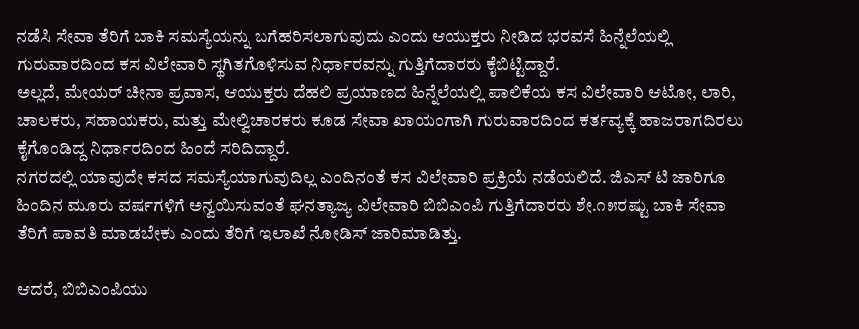ನಡೆಸಿ ಸೇವಾ ತೆರಿಗೆ ಬಾಕಿ ಸಮಸ್ಯೆಯನ್ನು ಬಗೆಹರಿಸಲಾಗುವುದು ಎಂದು ಆಯುಕ್ತರು ನೀಡಿದ ಭರವಸೆ ಹಿನ್ನೆಲೆಯಲ್ಲಿ ಗುರುವಾರದಿಂದ ಕಸ ವಿಲೇವಾರಿ ಸ್ಥಗಿತಗೊಳಿಸುವ ನಿರ್ಧಾರವನ್ನು ಗುತ್ತಿಗೆದಾರರು ಕೈಬಿಟ್ಟಿದ್ದಾರೆ.
ಅಲ್ಲದೆ, ಮೇಯರ್ ಚೀನಾ ಪ್ರವಾಸ, ಆಯುಕ್ತರು ದೆಹಲಿ ಪ್ರಯಾಣದ ಹಿನ್ನೆಲೆಯಲ್ಲಿ ಪಾಲಿಕೆಯ ಕಸ ವಿಲೇವಾರಿ ಆಟೋ, ಲಾರಿ, ಚಾಲಕರು, ಸಹಾಯಕರು, ಮತ್ತು ಮೇಲ್ವಿಚಾರಕರು ಕೂಡ ಸೇವಾ ಖಾಯಂಗಾಗಿ ಗುರುವಾರದಿಂದ ಕರ್ತವ್ಯಕ್ಕೆ ಹಾಜರಾಗದಿರಲು ಕೈಗೊಂಡಿದ್ದ ನಿರ್ಧಾರದಿಂದ ಹಿಂದೆ ಸರಿದಿದ್ದಾರೆ.
ನಗರದಲ್ಲಿ ಯಾವುದೇ ಕಸದ ಸಮಸ್ಯೆಯಾಗುವುದಿಲ್ಲ ಎಂದಿನಂತೆ ಕಸ ವಿಲೇವಾರಿ ಪ್ರಕ್ರಿಯೆ ನಡೆಯಲಿದೆ. ಜಿಎಸ್ ಟಿ ಜಾರಿಗೂ ಹಿಂದಿನ ಮೂರು ವರ್ಷಗಳಿಗೆ ಅನ್ವಯಿಸುವಂತೆ ಘನತ್ಯಾಜ್ಯ ವಿಲೇವಾರಿ ಬಿಬಿಎಂಪಿ ಗುತ್ತಿಗೆದಾರರು ಶೇ.೧೫ರಷ್ಟು ಬಾಕಿ ಸೇವಾ ತೆರಿಗೆ ಪಾವತಿ ಮಾಡಬೇಕು ಎಂದು ತೆರಿಗೆ ಇಲಾಖೆ ನೋಡಿಸ್ ಜಾರಿಮಾಡಿತ್ತು.

ಆದರೆ, ಬಿಬಿಎಂಪಿಯು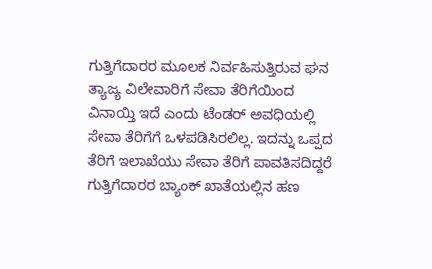ಗುತ್ತಿಗೆದಾರರ ಮೂಲಕ ನಿರ್ವಹಿಸುತ್ತಿರುವ ಘನ ತ್ಯಾಜ್ಯ ವಿಲೇವಾರಿಗೆ ಸೇವಾ ತೆರಿಗೆಯಿಂದ ವಿನಾಯ್ತಿ ಇದೆ ಎಂದು ಟೆಂಡರ್ ಅವಧಿಯಲ್ಲಿ ಸೇವಾ ತೆರಿಗೆಗೆ ಒಳಪಡಿಸಿರಲಿಲ್ಲ. ಇದನ್ನು ಒಪ್ಪದ ತೆರಿಗೆ ಇಲಾಖೆಯು ಸೇವಾ ತೆರಿಗೆ ಪಾವತಿಸದಿದ್ದರೆ ಗುತ್ತಿಗೆದಾರರ ಬ್ಯಾಂಕ್ ಖಾತೆಯಲ್ಲಿನ ಹಣ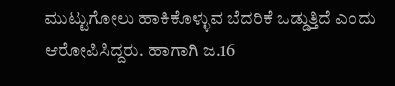ಮುಟ್ಟುಗೋಲು ಹಾಕಿಕೊಳ್ಳುವ ಬೆದರಿಕೆ ಒಡ್ಡುತ್ತಿದೆ ಎಂದು ಆರೋಪಿಸಿದ್ದರು. ಹಾಗಾಗಿ ಜ.16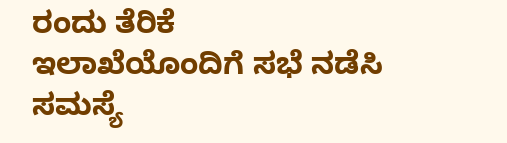ರಂದು ತೆರಿಕೆ ಇಲಾಖೆಯೊಂದಿಗೆ ಸಭೆ ನಡೆಸಿ ಸಮಸ್ಯೆ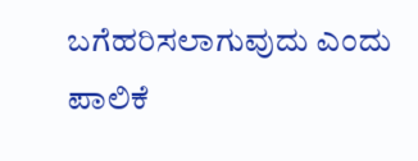ಬಗೆಹರಿಸಲಾಗುವುದು ಎಂದು ಪಾಲಿಕೆ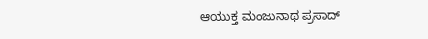ಆಯುಕ್ತ ಮಂಜುನಾಥ ಪ್ರಸಾದ್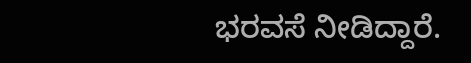ಭರವಸೆ ನೀಡಿದ್ದಾರೆ.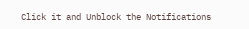Click it and Unblock the Notifications